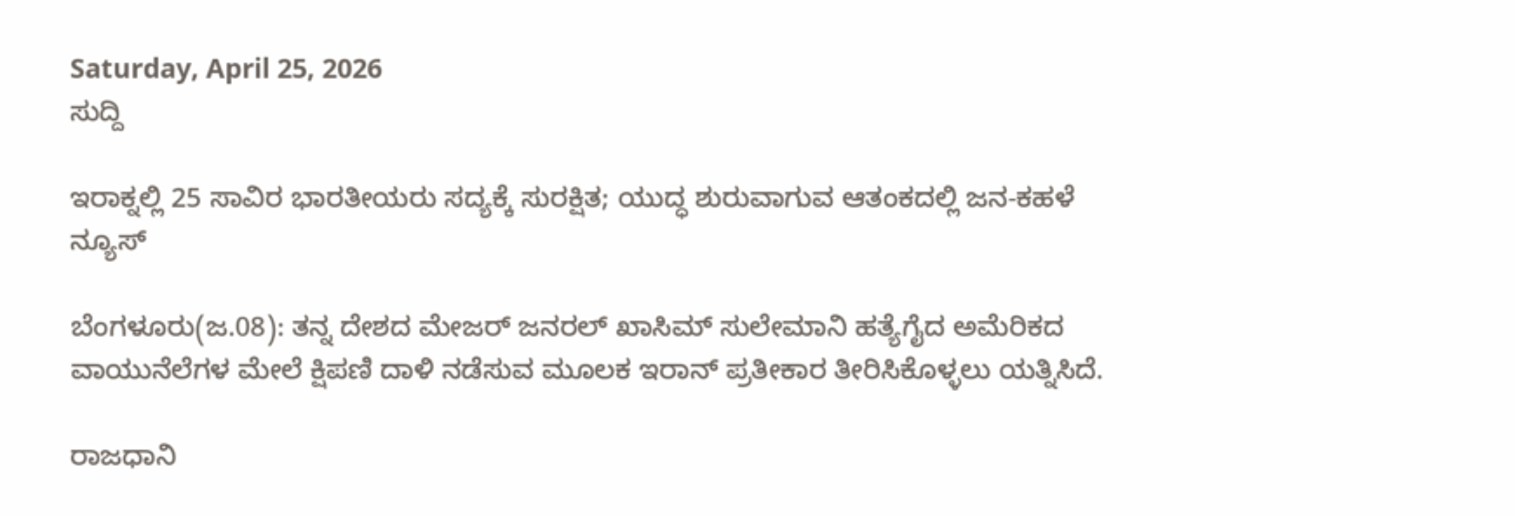Saturday, April 25, 2026
ಸುದ್ದಿ

ಇರಾಕ್ನಲ್ಲಿ 25 ಸಾವಿರ ಭಾರತೀಯರು ಸದ್ಯಕ್ಕೆ ಸುರಕ್ಷಿತ; ಯುದ್ಧ ಶುರುವಾಗುವ ಆತಂಕದಲ್ಲಿ ಜನ-ಕಹಳೆ ನ್ಯೂಸ್

ಬೆಂಗಳೂರು(ಜ.08): ತನ್ನ ದೇಶದ ಮೇಜರ್ ಜನರಲ್ ಖಾಸಿಮ್ ಸುಲೇಮಾನಿ ಹತ್ಯೆಗೈದ ಅಮೆರಿಕದ ವಾಯುನೆಲೆಗಳ ಮೇಲೆ ಕ್ಷಿಪಣಿ ದಾಳಿ ನಡೆಸುವ ಮೂಲಕ ಇರಾನ್ ಪ್ರತೀಕಾರ ತೀರಿಸಿಕೊಳ್ಳಲು ಯತ್ನಿಸಿದೆ.

ರಾಜಧಾನಿ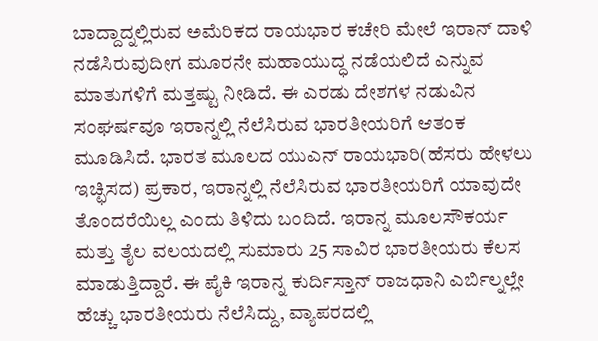ಬಾದ್ದಾದ್ನಲ್ಲಿರುವ ಅಮೆರಿಕದ ರಾಯಭಾರ ಕಚೇರಿ ಮೇಲೆ ಇರಾನ್ ದಾಳಿ ನಡೆಸಿರುವುದೀಗ ಮೂರನೇ ಮಹಾಯುದ್ಧ ನಡೆಯಲಿದೆ ಎನ್ನುವ ಮಾತುಗಳಿಗೆ ಮತ್ತಷ್ಟು ನೀಡಿದೆ. ಈ ಎರಡು ದೇಶಗಳ ನಡುವಿನ ಸಂಘರ್ಷವೂ ಇರಾನ್ನಲ್ಲಿ ನೆಲೆಸಿರುವ ಭಾರತೀಯರಿಗೆ ಆತಂಕ ಮೂಡಿಸಿದೆ. ಭಾರತ ಮೂಲದ ಯುಎನ್ ರಾಯಭಾರಿ(ಹೆಸರು ಹೇಳಲು ಇಚ್ಛಿಸದ) ಪ್ರಕಾರ, ಇರಾನ್ನಲ್ಲಿ ನೆಲೆಸಿರುವ ಭಾರತೀಯರಿಗೆ ಯಾವುದೇ ತೊಂದರೆಯಿಲ್ಲ ಎಂದು ತಿಳಿದು ಬಂದಿದೆ. ಇರಾನ್ನ ಮೂಲಸೌಕರ್ಯ ಮತ್ತು ತೈಲ ವಲಯದಲ್ಲಿ ಸುಮಾರು 25 ಸಾವಿರ ಭಾರತೀಯರು ಕೆಲಸ ಮಾಡುತ್ತಿದ್ದಾರೆ. ಈ ಪೈಕಿ ಇರಾನ್ನ ಕುರ್ದಿಸ್ತಾನ್ ರಾಜಧಾನಿ ಎರ್ಬಿಲ್ನಲ್ಲೇ ಹೆಚ್ಚು ಭಾರತೀಯರು ನೆಲೆಸಿದ್ದು, ವ್ಯಾಪರದಲ್ಲಿ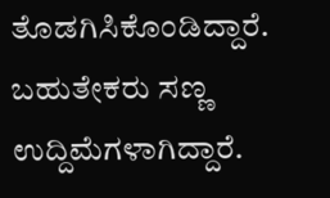ತೊಡಗಿಸಿಕೊಂಡಿದ್ದಾರೆ. ಬಹುತೇಕರು ಸಣ್ಣ ಉದ್ದಿಮೆಗಳಾಗಿದ್ದಾರೆ.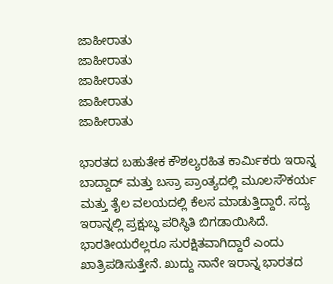ಜಾಹೀರಾತು
ಜಾಹೀರಾತು
ಜಾಹೀರಾತು
ಜಾಹೀರಾತು
ಜಾಹೀರಾತು

ಭಾರತದ ಬಹುತೇಕ ಕೌಶಲ್ಯರಹಿತ ಕಾರ್ಮಿಕರು ಇರಾನ್ನ ಬಾದ್ದಾದ್ ಮತ್ತು ಬಸ್ರಾ ಪ್ರಾಂತ್ಯದಲ್ಲಿ ಮೂಲಸೌಕರ್ಯ ಮತ್ತು ತೈಲ ವಲಯದಲ್ಲಿ ಕೆಲಸ ಮಾಡುತ್ತಿದ್ದಾರೆ. ಸದ್ಯ ಇರಾನ್ನಲ್ಲಿ ಪ್ರಕ್ಷುಬ್ಧ ಪರಿಸ್ಥಿತಿ ಬಿಗಡಾಯಿಸಿದೆ. ಭಾರತೀಯರೆಲ್ಲರೂ ಸುರಕ್ಷಿತವಾಗಿದ್ದಾರೆ ಎಂದು ಖಾತ್ರಿಪಡಿಸುತ್ತೇನೆ. ಖುದ್ದು ನಾನೇ ಇರಾನ್ನ ಭಾರತದ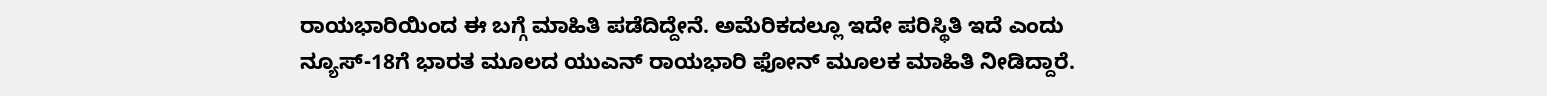ರಾಯಭಾರಿಯಿಂದ ಈ ಬಗ್ಗೆ ಮಾಹಿತಿ ಪಡೆದಿದ್ದೇನೆ. ಅಮೆರಿಕದಲ್ಲೂ ಇದೇ ಪರಿಸ್ಥಿತಿ ಇದೆ ಎಂದು ನ್ಯೂಸ್-18ಗೆ ಭಾರತ ಮೂಲದ ಯುಎನ್ ರಾಯಭಾರಿ ಫೋನ್ ಮೂಲಕ ಮಾಹಿತಿ ನೀಡಿದ್ದಾರೆ.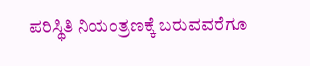ಪರಿಸ್ಥಿತಿ ನಿಯಂತ್ರಣಕ್ಕೆ ಬರುವವರೆಗೂ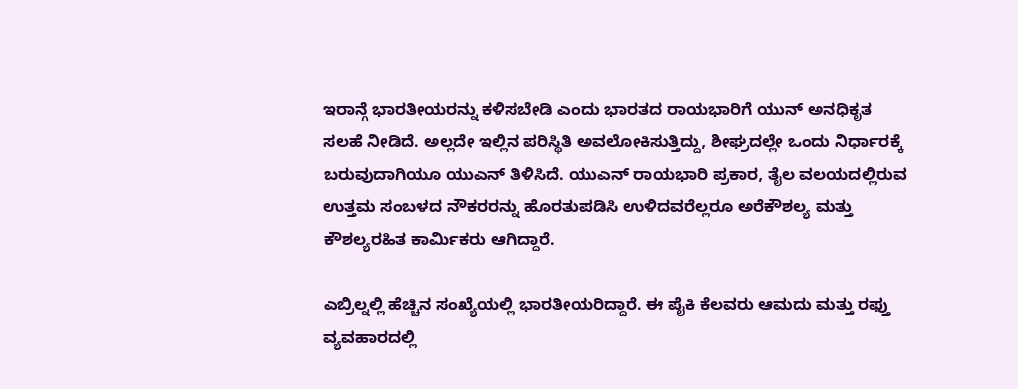ಇರಾನ್ಗೆ ಭಾರತೀಯರನ್ನು ಕಳಿಸಬೇಡಿ ಎಂದು ಭಾರತದ ರಾಯಭಾರಿಗೆ ಯುನ್ ಅನಧಿಕೃತ ಸಲಹೆ ನೀಡಿದೆ. ಅಲ್ಲದೇ ಇಲ್ಲಿನ ಪರಿಸ್ಥಿತಿ ಅವಲೋಕಿಸುತ್ತಿದ್ದು, ಶೀಘ್ರದಲ್ಲೇ ಒಂದು ನಿರ್ಧಾರಕ್ಕೆ ಬರುವುದಾಗಿಯೂ ಯುಎನ್ ತಿಳಿಸಿದೆ. ಯುಎನ್ ರಾಯಭಾರಿ ಪ್ರಕಾರ, ತೈಲ ವಲಯದಲ್ಲಿರುವ ಉತ್ತಮ ಸಂಬಳದ ನೌಕರರನ್ನು ಹೊರತುಪಡಿಸಿ ಉಳಿದವರೆಲ್ಲರೂ ಅರೆಕೌಶಲ್ಯ ಮತ್ತು ಕೌಶಲ್ಯರಹಿತ ಕಾರ್ಮಿಕರು ಆಗಿದ್ದಾರೆ.

ಎಬ್ರಿಲ್ನಲ್ಲಿ ಹೆಚ್ಚಿನ ಸಂಖ್ಯೆಯಲ್ಲಿ ಭಾರತೀಯರಿದ್ದಾರೆ. ಈ ಪೈಕಿ ಕೆಲವರು ಆಮದು ಮತ್ತು ರಫ್ತು ವ್ಯವಹಾರದಲ್ಲಿ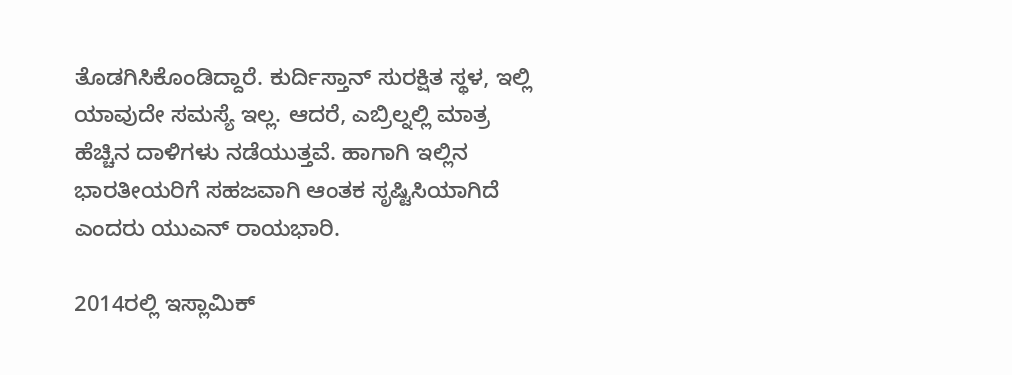ತೊಡಗಿಸಿಕೊಂಡಿದ್ದಾರೆ. ಕುರ್ದಿಸ್ತಾನ್ ಸುರಕ್ಷಿತ ಸ್ಥಳ, ಇಲ್ಲಿ ಯಾವುದೇ ಸಮಸ್ಯೆ ಇಲ್ಲ. ಆದರೆ, ಎಬ್ರಿಲ್ನಲ್ಲಿ ಮಾತ್ರ ಹೆಚ್ಚಿನ ದಾಳಿಗಳು ನಡೆಯುತ್ತವೆ. ಹಾಗಾಗಿ ಇಲ್ಲಿನ ಭಾರತೀಯರಿಗೆ ಸಹಜವಾಗಿ ಆಂತಕ ಸೃಷ್ಟಿಸಿಯಾಗಿದೆ ಎಂದರು ಯುಎನ್ ರಾಯಭಾರಿ.

2014ರಲ್ಲಿ ಇಸ್ಲಾಮಿಕ್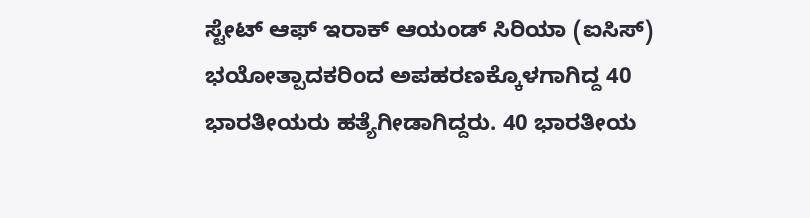ಸ್ಟೇಟ್ ಆಫ್ ಇರಾಕ್ ಆಯಂಡ್ ಸಿರಿಯಾ (ಐಸಿಸ್) ಭಯೋತ್ಪಾದಕರಿಂದ ಅಪಹರಣಕ್ಕೊಳಗಾಗಿದ್ದ 40 ಭಾರತೀಯರು ಹತ್ಯೆಗೀಡಾಗಿದ್ದರು. 40 ಭಾರತೀಯ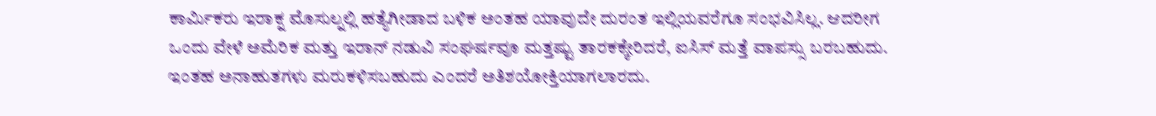ಕಾರ್ಮಿಕರು ಇರಾಕ್ನ ಮೊಸುಲ್ನಲ್ಲಿ ಹತ್ಯೆಗೀಡಾದ ಬಳಿಕ ಅಂತಹ ಯಾವುದೇ ದುರಂತ ಇಲ್ಲಿಯವರೆಗೂ ಸಂಭವಿಸಿಲ್ಲ. ಆದರೀಗ ಒಂದು ವೇಳೆ ಅಮೆರಿಕ ಮತ್ತು ಇರಾನ್ ನಡುವಿ ಸಂಘರ್ಷವೂ ಮತ್ತಷ್ಟು ತಾರಕಕ್ಕೇರಿದರೆ, ಐಸಿಸ್ ಮತ್ತೆ ವಾಪಸ್ಸು ಬರಬಹುದು. ಇಂತಹ ಅನಾಹುತಗಳು ಮರುಕಳಿಸಬಹುದು ಎಂದರೆ ಅತಿಶಯೋಕ್ತಿಯಾಗಲಾರದು.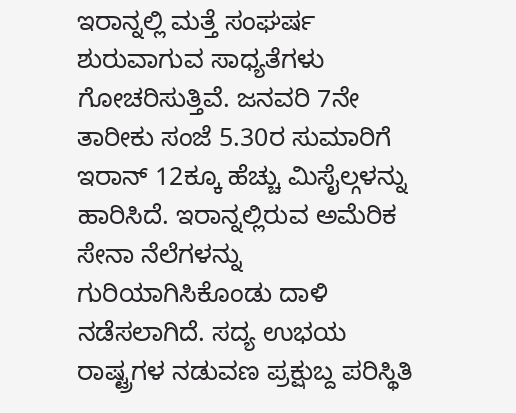ಇರಾನ್ನಲ್ಲಿ ಮತ್ತೆ ಸಂಘರ್ಷ ಶುರುವಾಗುವ ಸಾಧ್ಯತೆಗಳು ಗೋಚರಿಸುತ್ತಿವೆ. ಜನವರಿ 7ನೇ ತಾರೀಕು ಸಂಜೆ 5.30ರ ಸುಮಾರಿಗೆ ಇರಾನ್ 12ಕ್ಕೂ ಹೆಚ್ಚು ಮಿಸೈಲ್ಗಳನ್ನು ಹಾರಿಸಿದೆ. ಇರಾನ್ನಲ್ಲಿರುವ ಅಮೆರಿಕ ಸೇನಾ ನೆಲೆಗಳನ್ನು ಗುರಿಯಾಗಿಸಿಕೊಂಡು ದಾಳಿ ನಡೆಸಲಾಗಿದೆ. ಸದ್ಯ ಉಭಯ ರಾಷ್ಟ್ರಗಳ ನಡುವಣ ಪ್ರಕ್ಷುಬ್ದ ಪರಿಸ್ಥಿತಿ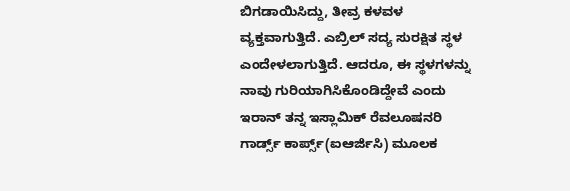ಬಿಗಡಾಯಿಸಿದ್ದು, ತೀವ್ರ ಕಳವಳ ವ್ಯಕ್ತವಾಗುತ್ತಿದೆ. ಎಬ್ರಿಲ್ ಸದ್ಯ ಸುರಕ್ಷಿತ ಸ್ಥಳ ಎಂದೇಳಲಾಗುತ್ತಿದೆ. ಆದರೂ, ಈ ಸ್ಥಳಗಳನ್ನು ನಾವು ಗುರಿಯಾಗಿಸಿಕೊಂಡಿದ್ದೇವೆ ಎಂದು ಇರಾನ್ ತನ್ನ ಇಸ್ಲಾಮಿಕ್ ರೆವಲೂಷನರಿ ಗಾರ್ಡ್ಸ್ ಕಾರ್ಪ್ಸ್(ಐಆರ್ಜಿಸಿ) ಮೂಲಕ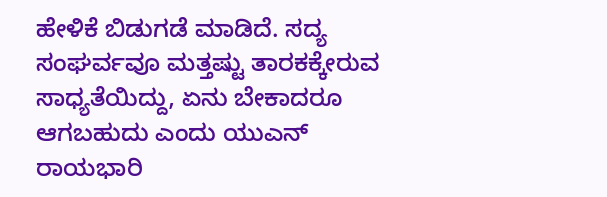ಹೇಳಿಕೆ ಬಿಡುಗಡೆ ಮಾಡಿದೆ. ಸದ್ಯ ಸಂಘರ್ವವೂ ಮತ್ತಷ್ಟು ತಾರಕಕ್ಕೇರುವ ಸಾಧ್ಯತೆಯಿದ್ದು, ಏನು ಬೇಕಾದರೂ ಆಗಬಹುದು ಎಂದು ಯುಎನ್ ರಾಯಭಾರಿ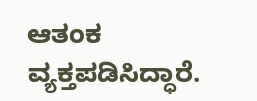ಆತಂಕ ವ್ಯಕ್ತಪಡಿಸಿದ್ಧಾರೆ.